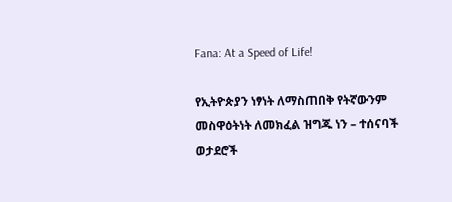Fana: At a Speed of Life!

የኢትዮጵያን ነፃነት ለማስጠበቅ የትኛውንም መስዋዕትነት ለመክፈል ዝግጁ ነን – ተሰናባች ወታደሮች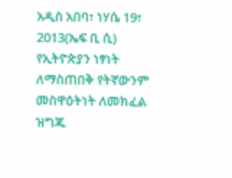አዲስ አበባ፣ ነሃሴ 19፣ 2013(ኤፍ ቢ ሲ) የኢትዮጵያን ነፃነት ለማስጠበቅ የትኛውንም መስዋዕትነት ለመክፈል ዝግጁ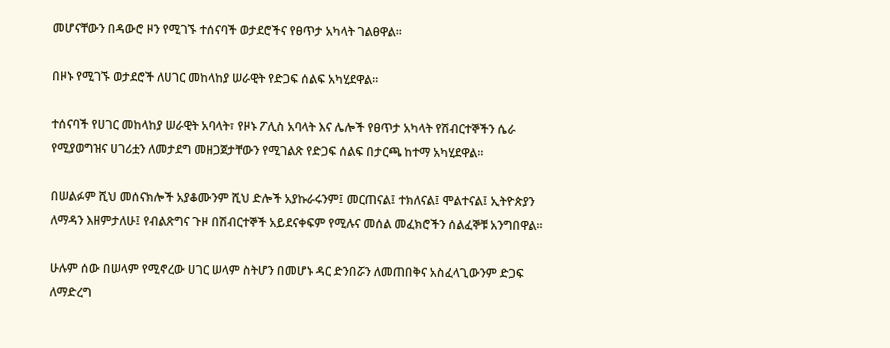መሆናቸውን በዳውሮ ዞን የሚገኙ ተሰናባች ወታደሮችና የፀጥታ አካላት ገልፀዋል፡፡

በዞኑ የሚገኙ ወታደሮች ለሀገር መከላከያ ሠራዊት የድጋፍ ሰልፍ አካሂደዋል፡፡

ተሰናባች የሀገር መከላከያ ሠራዊት አባላት፣ የዞኑ ፖሊስ አባላት እና ሌሎች የፀጥታ አካላት የሽብርተኞችን ሴራ የሚያወግዝና ሀገሪቷን ለመታደግ መዘጋጀታቸውን የሚገልጽ የድጋፍ ሰልፍ በታርጫ ከተማ አካሂደዋል።

በሠልፉም ሺህ መሰናክሎች አያቆሙንም ሺህ ድሎች አያኩራሩንም፤ መርጠናል፤ ተክለናል፤ ሞልተናል፤ ኢትዮጵያን ለማዳን እዘምታለሁ፤ የብልጽግና ጉዞ በሽብርተኞች አይደናቀፍም የሚሉና መሰል መፈክሮችን ሰልፈኞቹ አንግበዋል።

ሁሉም ሰው በሠላም የሚኖረው ሀገር ሠላም ስትሆን በመሆኑ ዳር ድንበሯን ለመጠበቅና አስፈላጊውንም ድጋፍ ለማድረግ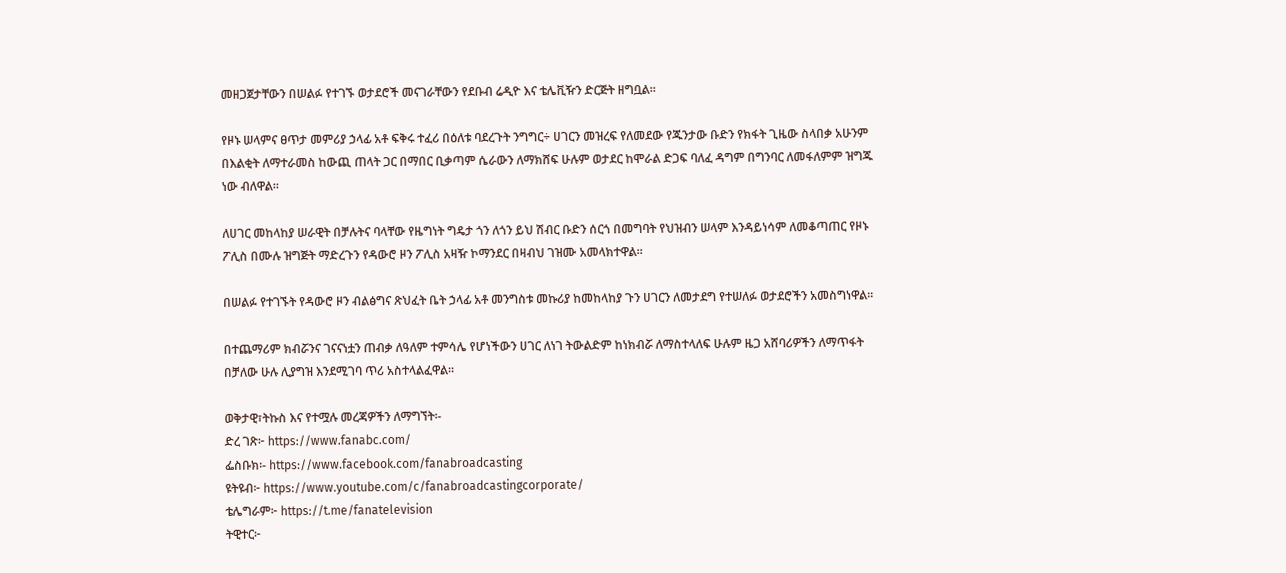መዘጋጀታቸውን በሠልፉ የተገኙ ወታደሮች መናገራቸውን የደቡብ ሬዲዮ እና ቴሌቪዥን ድርጅት ዘግቧል።

የዞኑ ሠላምና ፀጥታ መምሪያ ኃላፊ አቶ ፍቅሩ ተፈሪ በዕለቱ ባደረጉት ንግግር÷ ሀገርን መዝረፍ የለመደው የጁንታው ቡድን የክፋት ጊዜው ስላበቃ አሁንም በእልቂት ለማተራመስ ከውጪ ጠላት ጋር በማበር ቢቃጣም ሴራውን ለማክሸፍ ሁሉም ወታደር ከሞራል ድጋፍ ባለፈ ዳግም በግንባር ለመፋለምም ዝግጁ ነው ብለዋል።

ለሀገር መከላከያ ሠራዊት በቻሉትና ባላቸው የዜግነት ግዴታ ጎን ለጎን ይህ ሽብር ቡድን ሰርጎ በመግባት የህዝብን ሠላም እንዳይነሳም ለመቆጣጠር የዞኑ ፖሊስ በሙሉ ዝግጅት ማድረጉን የዳውሮ ዞን ፖሊስ አዛዥ ኮማንደር በዛብህ ገዝሙ አመላክተዋል።

በሠልፉ የተገኙት የዳውሮ ዞን ብልፅግና ጽህፈት ቤት ኃላፊ አቶ መንግስቱ መኩሪያ ከመከላከያ ጉን ሀገርን ለመታደግ የተሠለፉ ወታደሮችን አመስግነዋል፡፡

በተጨማሪም ክብሯንና ገናናነቷን ጠብቃ ለዓለም ተምሳሌ የሆነችውን ሀገር ለነገ ትውልድም ከነክብሯ ለማስተላለፍ ሁሉም ዜጋ አሸባሪዎችን ለማጥፋት በቻለው ሁሉ ሊያግዝ እንደሚገባ ጥሪ አስተላልፈዋል።

ወቅታዊ፣ትኩስ እና የተሟሉ መረጃዎችን ለማግኘት፡-
ድረ ገጽ፦ https://www.fanabc.com/
ፌስቡክ፡- https://www.facebook.com/fanabroadcasting
ዩትዩብ፦ https://www.youtube.com/c/fanabroadcastingcorporate/
ቴሌግራም፦ https://t.me/fanatelevision
ትዊተር፦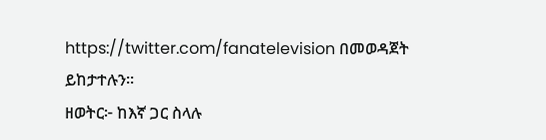https://twitter.com/fanatelevision በመወዳጀት ይከታተሉን፡፡
ዘወትር፦ ከእኛ ጋር ስላሉ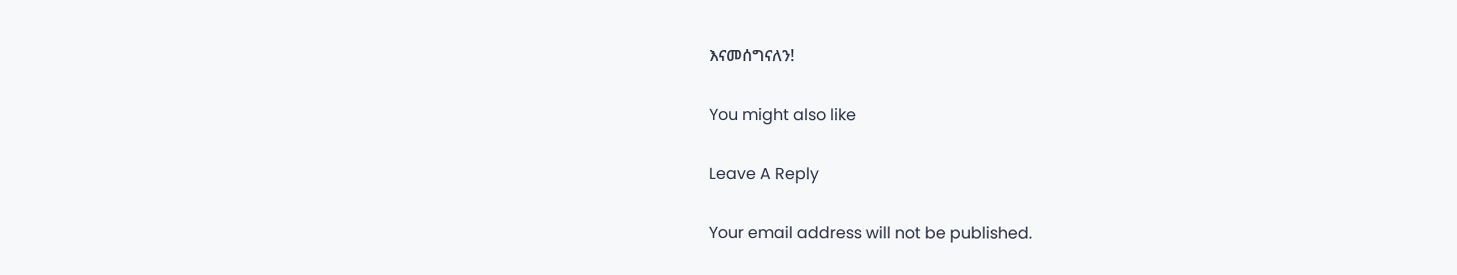እናመሰግናለን!

You might also like

Leave A Reply

Your email address will not be published.